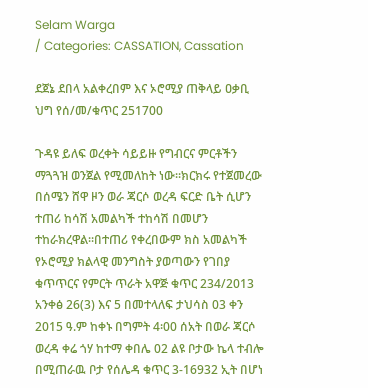Selam Warga
/ Categories: CASSATION, Cassation

ደጀኔ ደበላ አልቀረበም እና ኦሮሚያ ጠቅላይ ዐቃቢ ህግ የሰ/መ/ቁጥር 251700

ጉዳዩ ይለፍ ወረቀት ሳይይዙ የግብርና ምርቶችን ማጓጓዝ ወንጀል የሚመለከት ነው፡፡ክርክሩ የተጀመረው በሰሜን ሸዋ ዞን ወራ ጃርሶ ወረዳ ፍርድ ቤት ሲሆን ተጠሪ ከሳሽ አመልካች ተከሳሽ በመሆን ተከራክረዋል፡፡በተጠሪ የቀረበውም ክስ አመልካች የኦሮሚያ ክልላዊ መንግስት ያወጣውን የገበያ ቁጥጥርና የምርት ጥራት አዋጅ ቁጥር 234/2013 አንቀፅ 26(3) እና 5 በመተላለፍ ታህሳስ 03 ቀን 2015 ዓ.ም ከቀኑ በግምት 4፡00 ሰአት በወራ ጃርሶ ወረዳ ቀሬ ጎሃ ከተማ ቀበሌ 02 ልዩ ቦታው ኬላ ተብሎ በሚጠራዉ ቦታ የሰሌዳ ቁጥር 3-16932 ኢት በሆነ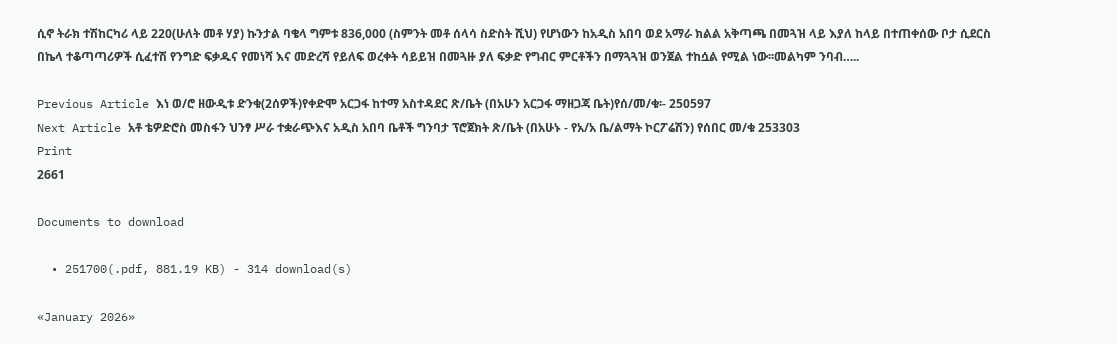ሲኖ ትራክ ተሽከርካሪ ላይ 220(ሁለት መቶ ሃያ) ኩንታል ባቄላ ግምቱ 836,000 (ስምንት መቶ ሰላሳ ስድስት ሺህ) የሆነውን ከአዲስ አበባ ወደ አማራ ክልል አቅጣጫ በመጓዝ ላይ እያለ ከላይ በተጠቀሰው ቦታ ሲደርስ በኬላ ተቆጣጣሪዎች ሲፈተሽ የንግድ ፍቃዱና የመነሻ እና መድረሻ የይለፍ ወረቀት ሳይይዝ በመጓዙ ያለ ፍቃድ የግብር ምርቶችን በማጓጓዝ ወንጀል ተከሷል የሚል ነው፡፡መልካም ንባብ…..

Previous Article እነ ወ/ሮ ዘውዲቱ ድንቁ(2ሰዎች)የቀድሞ አርጋፋ ከተማ አስተዳደር ጽ/ቤት (በአሁን አርጋፋ ማዘጋጃ ቤት)የሰ/መ/ቁ፡- 250597
Next Article አቶ ቴዎድሮስ መስፋን ህንፃ ሥራ ተቋራጭእና አዲስ አበባ ቤቶች ግንባታ ፕሮጀክት ጽ/ቤት (በአሁኑ - የአ/አ ቤ/ልማት ኮርፖሬሽን) የሰበር መ/ቁ 253303
Print
2661

Documents to download

  • 251700(.pdf, 881.19 KB) - 314 download(s)

«January 2026»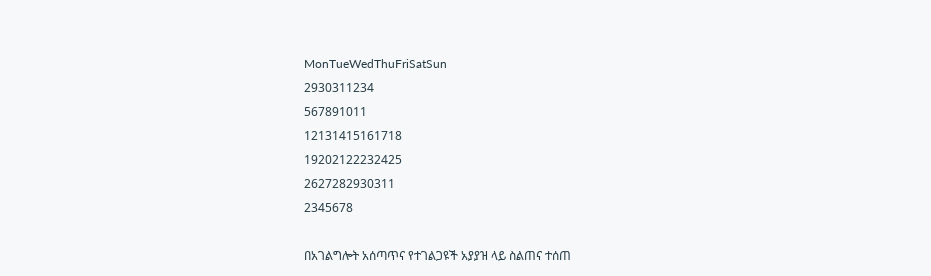MonTueWedThuFriSatSun
2930311234
567891011
12131415161718
19202122232425
2627282930311
2345678

በአገልግሎት አሰጣጥና የተገልጋዩች አያያዝ ላይ ስልጠና ተሰጠ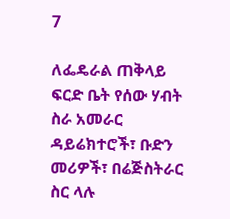7

ለፌዴራል ጠቅላይ ፍርድ ቤት የሰው ሃብት ስራ አመራር ዳይሬክተሮች፣ ቡድን መሪዎች፣ በሬጅስትራር ስር ላሉ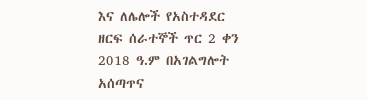እና ለሌሎች የአስተዳደር ዘርፍ ሰራተኞች ጥር 2 ቀን 2018 ዓ.ም በአገልግሎት አሰጣጥና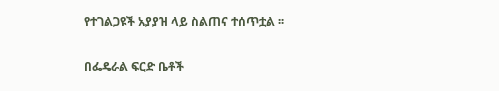የተገልጋዩች አያያዝ ላይ ስልጠና ተሰጥቷል ፡፡

በፌዴራል ፍርድ ቤቶች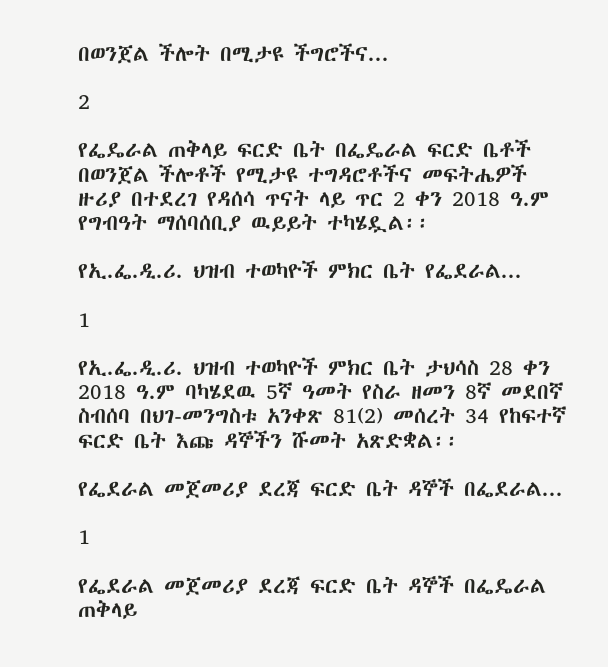በወንጀል ችሎት በሚታዩ ችግሮችና...

2

የፌዴራል ጠቅላይ ፍርድ ቤት በፌዴራል ፍርድ ቤቶች በወንጀል ችሎቶች የሚታዩ ተግዳሮቶችና መፍትሔዎች ዙሪያ በተደረገ የዳሰሳ ጥናት ላይ ጥር 2 ቀን 2018 ዓ.ም የግብዓት ማሰባሰቢያ ዉይይት ተካሄዷል፡፡

የኢ.ፌ.ዲ.ሪ. ህዝብ ተወካዮች ምክር ቤት የፌደራል...

1

የኢ.ፌ.ዲ.ሪ. ህዝብ ተወካዮች ምክር ቤት ታህሳስ 28 ቀን 2018 ዓ.ም ባካሄደዉ 5ኛ ዓመት የስራ ዘመን 8ኛ መደበኛ ስብሰባ በህገ-መንግስቱ አንቀጽ 81(2) መሰረት 34 የከፍተኛ ፍርድ ቤት እጩ ዳኞችን ሹመት አጽድቋል፡፡

የፌደራል መጀመሪያ ደረጃ ፍርድ ቤት ዳኞች በፌደራል...

1

የፌደራል መጀመሪያ ደረጃ ፍርድ ቤት ዳኞች በፌዴራል ጠቅላይ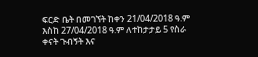ፍርድ ቤት በመገኘት ከቀን 21/04/2018 ዓ.ም እስከ 27/04/2018 ዓ.ም ለተከታታይ 5 የስራ ቀናት ጉብኝት እና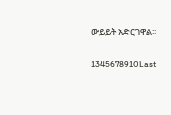ውይይት አድርገዋል፡፡

1345678910Last